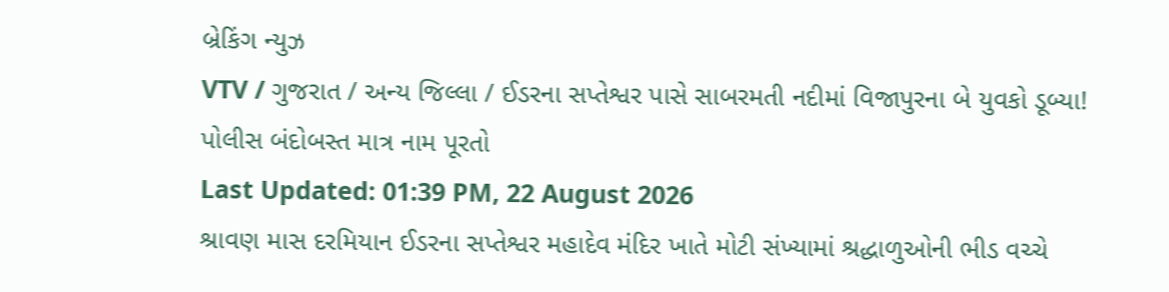બ્રેકિંગ ન્યુઝ
VTV / ગુજરાત / અન્ય જિલ્લા / ઈડરના સપ્તેશ્વર પાસે સાબરમતી નદીમાં વિજાપુરના બે યુવકો ડૂબ્યા! પોલીસ બંદોબસ્ત માત્ર નામ પૂરતો
Last Updated: 01:39 PM, 22 August 2026
શ્રાવણ માસ દરમિયાન ઈડરના સપ્તેશ્વર મહાદેવ મંદિર ખાતે મોટી સંખ્યામાં શ્રદ્ધાળુઓની ભીડ વચ્ચે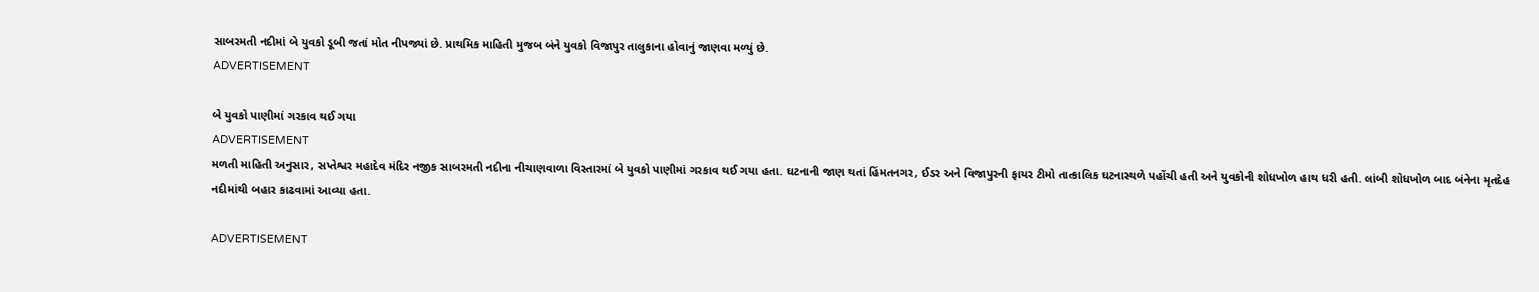સાબરમતી નદીમાં બે યુવકો ડૂબી જતાં મોત નીપજ્યાં છે. પ્રાથમિક માહિતી મુજબ બંને યુવકો વિજાપુર તાલુકાના હોવાનું જાણવા મળ્યું છે.
ADVERTISEMENT

બે યુવકો પાણીમાં ગરકાવ થઈ ગયા
ADVERTISEMENT
મળતી માહિતી અનુસાર, સપ્તેશ્વર મહાદેવ મંદિર નજીક સાબરમતી નદીના નીચાણવાળા વિસ્તારમાં બે યુવકો પાણીમાં ગરકાવ થઈ ગયા હતા. ઘટનાની જાણ થતાં હિંમતનગર, ઈડર અને વિજાપુરની ફાયર ટીમો તાત્કાલિક ઘટનાસ્થળે પહોંચી હતી અને યુવકોની શોધખોળ હાથ ધરી હતી. લાંબી શોધખોળ બાદ બંનેના મૃતદેહ નદીમાંથી બહાર કાઢવામાં આવ્યા હતા.

ADVERTISEMENT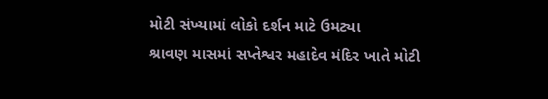મોટી સંખ્યામાં લોકો દર્શન માટે ઉમટ્યા
શ્રાવણ માસમાં સપ્તેશ્વર મહાદેવ મંદિર ખાતે મોટી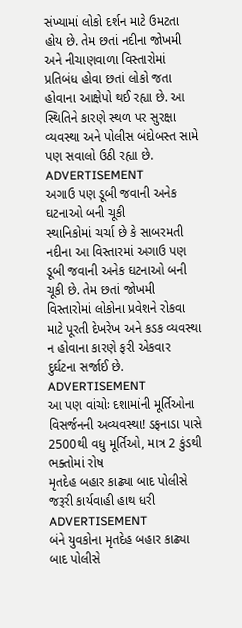સંખ્યામાં લોકો દર્શન માટે ઉમટતા હોય છે. તેમ છતાં નદીના જોખમી અને નીચાણવાળા વિસ્તારોમાં પ્રતિબંધ હોવા છતાં લોકો જતા હોવાના આક્ષેપો થઈ રહ્યા છે. આ સ્થિતિને કારણે સ્થળ પર સુરક્ષા વ્યવસ્થા અને પોલીસ બંદોબસ્ત સામે પણ સવાલો ઉઠી રહ્યા છે.
ADVERTISEMENT
અગાઉ પણ ડૂબી જવાની અનેક ઘટનાઓ બની ચૂકી
સ્થાનિકોમાં ચર્ચા છે કે સાબરમતી નદીના આ વિસ્તારમાં અગાઉ પણ ડૂબી જવાની અનેક ઘટનાઓ બની ચૂકી છે. તેમ છતાં જોખમી વિસ્તારોમાં લોકોના પ્રવેશને રોકવા માટે પૂરતી દેખરેખ અને કડક વ્યવસ્થા ન હોવાના કારણે ફરી એકવાર દુર્ઘટના સર્જાઈ છે.
ADVERTISEMENT
આ પણ વાંચોઃ દશામાંની મૂર્તિઓના વિસર્જનની અવ્યવસ્થા! ડફનાડા પાસે 2500થી વધુ મૂર્તિઓ, માત્ર 2 કુંડથી ભક્તોમાં રોષ
મૃતદેહ બહાર કાઢ્યા બાદ પોલીસે જરૂરી કાર્યવાહી હાથ ધરી
ADVERTISEMENT
બંને યુવકોના મૃતદેહ બહાર કાઢ્યા બાદ પોલીસે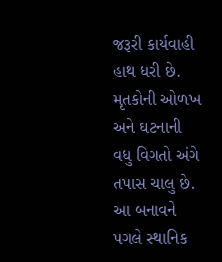જરૂરી કાર્યવાહી હાથ ધરી છે. મૃતકોની ઓળખ અને ઘટનાની વધુ વિગતો અંગે તપાસ ચાલુ છે. આ બનાવને પગલે સ્થાનિક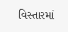વિસ્તારમાં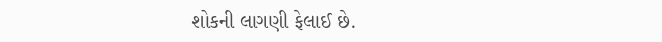શોકની લાગણી ફેલાઈ છે.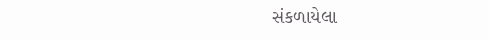સંકળાયેલા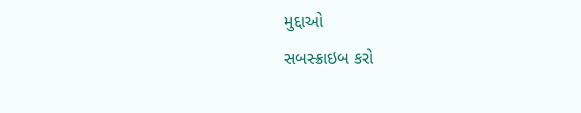મુદ્દાઓ
સબસ્ક્રાઇબ કરો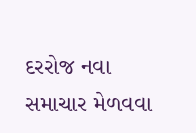દરરોજ નવા સમાચાર મેળવવા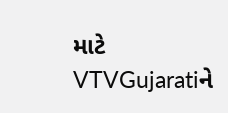માટે VTVGujaratiને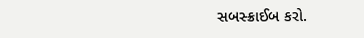સબસ્ક્રાઈબ કરો.